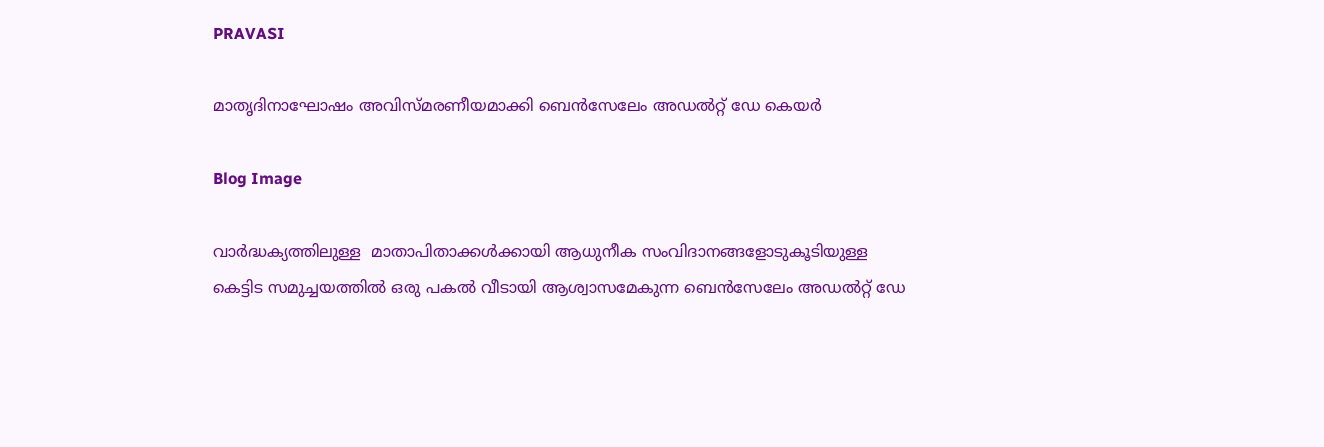PRAVASI

മാതൃദിനാഘോഷം അവിസ്മരണീയമാക്കി ബെൻസേലേം അഡൽറ്റ് ഡേ കെയർ

Blog Image

വാർദ്ധക്യത്തിലുള്ള  മാതാപിതാക്കൾക്കായി ആധുനീക സംവിദാനങ്ങളോടുകൂടിയുള്ള കെട്ടിട സമുച്ചയത്തിൽ ഒരു പകൽ വീടായി ആശ്വാസമേകുന്ന ബെൻസേലേം അഡൽറ്റ് ഡേ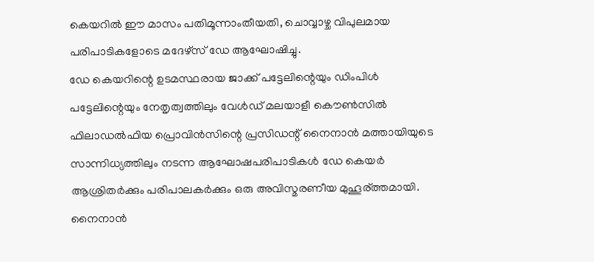കെയറിൽ ഈ മാസം പതിമൂന്നാംതീയതി, ചൊവ്വാഴ്ച വിപുലമായ പരിപാടികളോടെ മദേഴ്‌സ് ഡേ ആഘോഷിച്ചു.
ഡേ കെയറിന്റെ ഉടമസ്ഥരായ ജാക്ക് പട്ടേലിന്റെയും ഡിംപിൾ പട്ടേലിന്റെയും നേതൃത്വത്തിലും വേൾഡ് മലയാളീ കൌൺസിൽ ഫിലാഡൽഫിയ പ്രൊവിൻസിന്റെ പ്രസിഡന്റ് നൈനാൻ മത്തായിയുടെ സാന്നിധ്യത്തിലും നടന്ന ആഘോഷപരിപാടികൾ ഡേ കെയർ ആശ്രിതർക്കും പരിപാലകർക്കും ഒരു അവിസ്മരണീയ മുഹൂര്ത്തമായി.
നൈനാൻ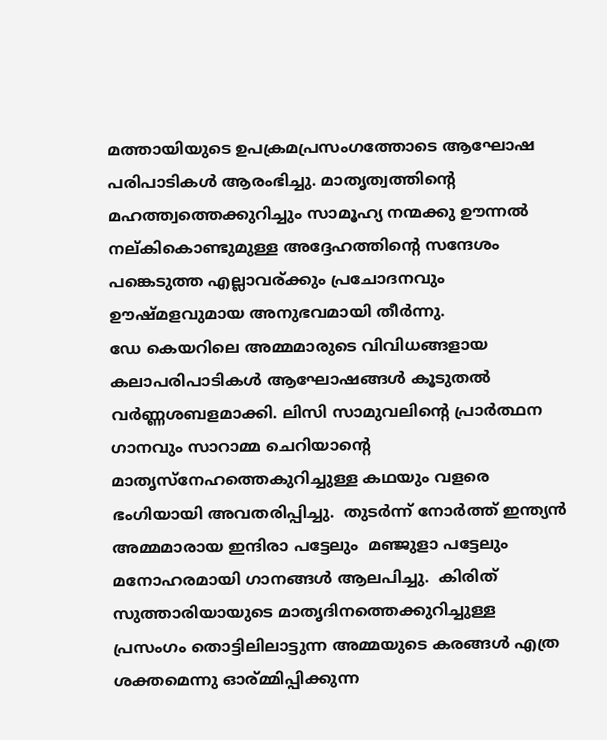മത്തായിയുടെ ഉപക്രമപ്രസംഗത്തോടെ ആഘോഷ പരിപാടികൾ ആരംഭിച്ചു. മാതൃത്വത്തിന്റെ മഹത്ത്വത്തെക്കുറിച്ചും സാമൂഹ്യ നന്മക്കു ഊന്നൽ നല്കികൊണ്ടുമുള്ള അദ്ദേഹത്തിന്റെ സന്ദേശം പങ്കെടുത്ത എല്ലാവര്ക്കും പ്രചോദനവും ഊഷ്മളവുമായ അനുഭവമായി തീർന്നു.
ഡേ കെയറിലെ അമ്മമാരുടെ വിവിധങ്ങളായ കലാപരിപാടികൾ ആഘോഷങ്ങൾ കൂടുതൽ വർണ്ണശബളമാക്കി. ലിസി സാമുവലിന്റെ പ്രാർത്ഥന ഗാനവും സാറാമ്മ ചെറിയാന്റെ മാതൃസ്നേഹത്തെകുറിച്ചുള്ള കഥയും വളരെ ഭംഗിയായി അവതരിപ്പിച്ചു.  തുടർന്ന് നോർത്ത് ഇന്ത്യൻ അമ്മമാരായ ഇന്ദിരാ പട്ടേലും  മഞ്ജുളാ പട്ടേലും മനോഹരമായി ഗാനങ്ങൾ ആലപിച്ചു.  കിരിത് സുത്താരിയായുടെ മാതൃദിനത്തെക്കുറിച്ചുള്ള പ്രസംഗം തൊട്ടിലിലാട്ടുന്ന അമ്മയുടെ കരങ്ങൾ എത്ര ശക്തമെന്നു ഓര്മ്മിപ്പിക്കുന്ന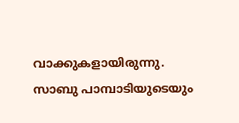വാക്കുകളായിരുന്നു.  സാബു പാമ്പാടിയുടെയും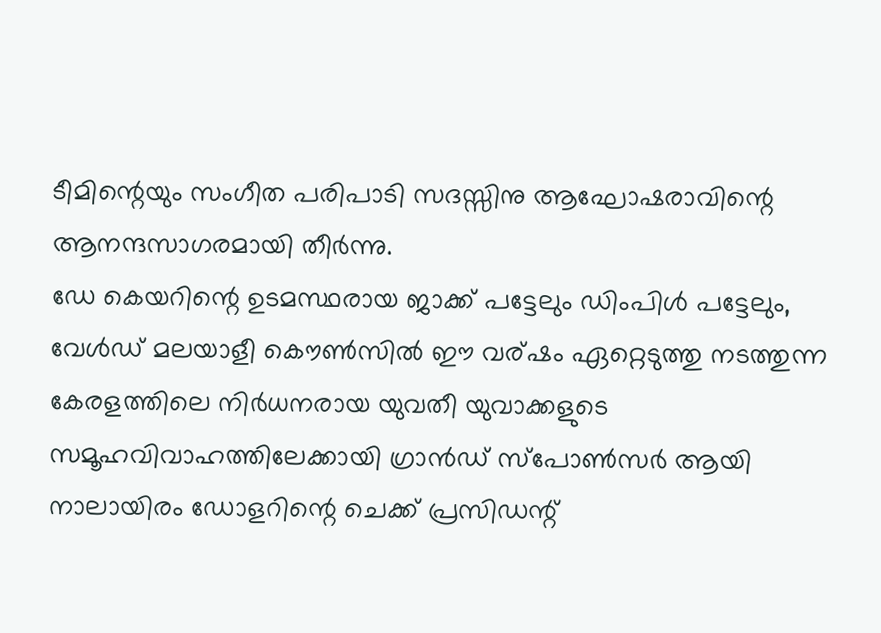ടീമിന്റെയും സംഗീത പരിപാടി സദസ്സിനു ആഘോഷരാവിന്റെ ആനന്ദസാഗരമായി തീർന്നു.
ഡേ കെയറിന്റെ ഉടമസ്ഥരായ ജാക്ക് പട്ടേലും ഡിംപിൾ പട്ടേലും, വേൾഡ് മലയാളീ കൌൺസിൽ ഈ വര്ഷം ഏറ്റെടുത്തു നടത്തുന്ന കേരളത്തിലെ നിർധനരായ യുവതീ യുവാക്കളുടെ സമൂഹവിവാഹത്തിലേക്കായി ഗ്രാൻഡ് സ്പോൺസർ ആയി നാലായിരം ഡോളറിന്റെ ചെക്ക് പ്രസിഡന്റ്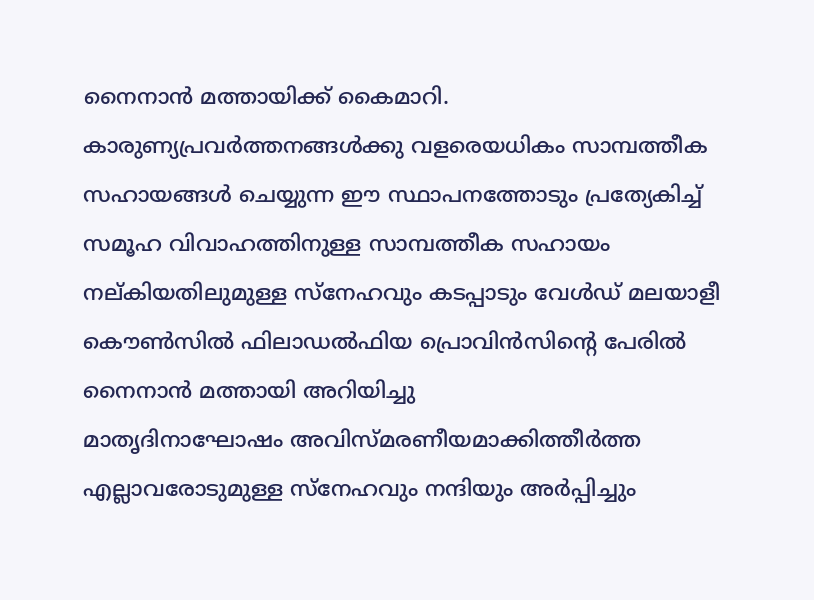നൈനാൻ മത്തായിക്ക് കൈമാറി.  കാരുണ്യപ്രവർത്തനങ്ങൾക്കു വളരെയധികം സാമ്പത്തീക സഹായങ്ങൾ ചെയ്യുന്ന ഈ സ്ഥാപനത്തോടും പ്രത്യേകിച്ച് സമൂഹ വിവാഹത്തിനുള്ള സാമ്പത്തീക സഹായം നല്കിയതിലുമുള്ള സ്നേഹവും കടപ്പാടും വേൾഡ് മലയാളീ കൌൺസിൽ ഫിലാഡൽഫിയ പ്രൊവിൻസിന്റെ പേരിൽ നൈനാൻ മത്തായി അറിയിച്ചു
മാതൃദിനാഘോഷം അവിസ്മരണീയമാക്കിത്തീർത്ത എല്ലാവരോടുമുള്ള സ്നേഹവും നന്ദിയും അർപ്പിച്ചും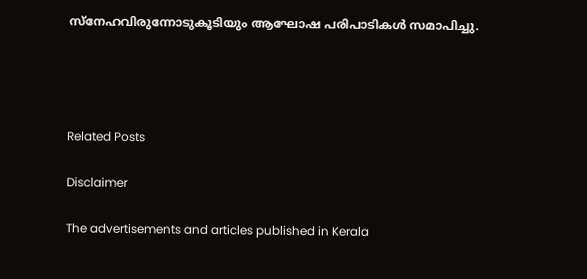സ്നേഹവിരുന്നോടുകൂടിയും ആഘോഷ പരിപാടികൾ സമാപിച്ചു.




Related Posts

Disclaimer

The advertisements and articles published in Kerala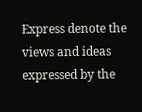Express denote the views and ideas expressed by the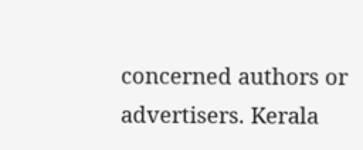concerned authors or advertisers. Kerala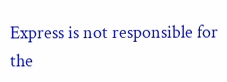Express is not responsible for the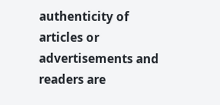authenticity of articles or advertisements and readers are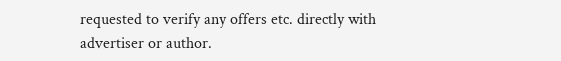requested to verify any offers etc. directly with advertiser or author.